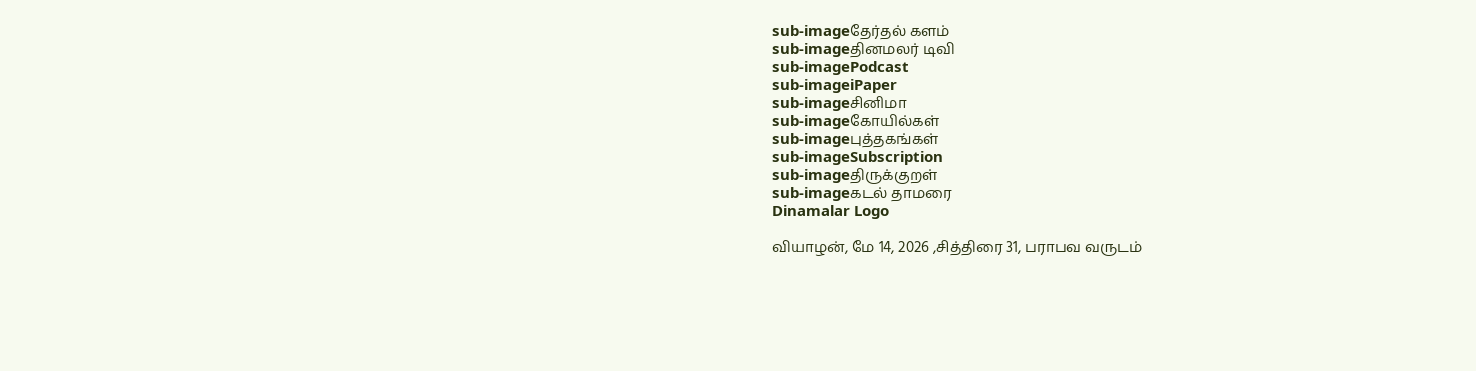sub-imageதேர்தல் களம்
sub-imageதினமலர் டிவி
sub-imagePodcast
sub-imageiPaper
sub-imageசினிமா
sub-imageகோயில்கள்
sub-imageபுத்தகங்கள்
sub-imageSubscription
sub-imageதிருக்குறள்
sub-imageகடல் தாமரை
Dinamalar Logo

வியாழன், மே 14, 2026 ,சித்திரை 31, பராபவ வருடம்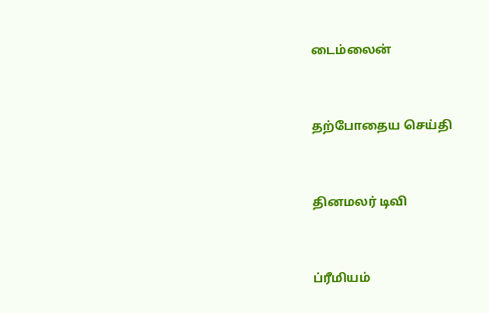டைம்லைன்


தற்போதைய செய்தி


தினமலர் டிவி


ப்ரீமியம்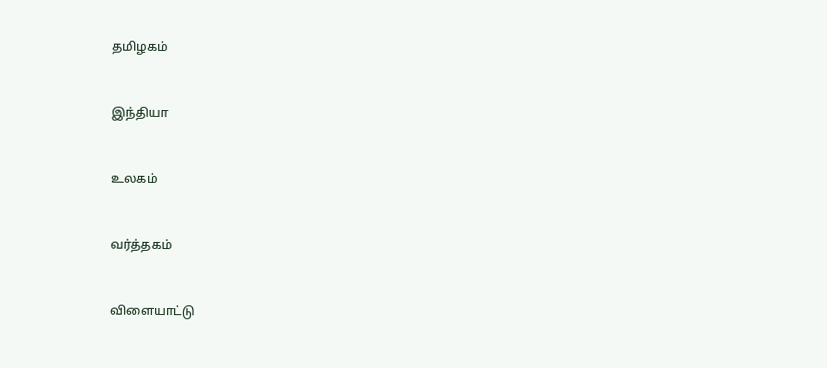தமிழகம்


இந்தியா


உலகம்


வர்த்தகம்


விளையாட்டு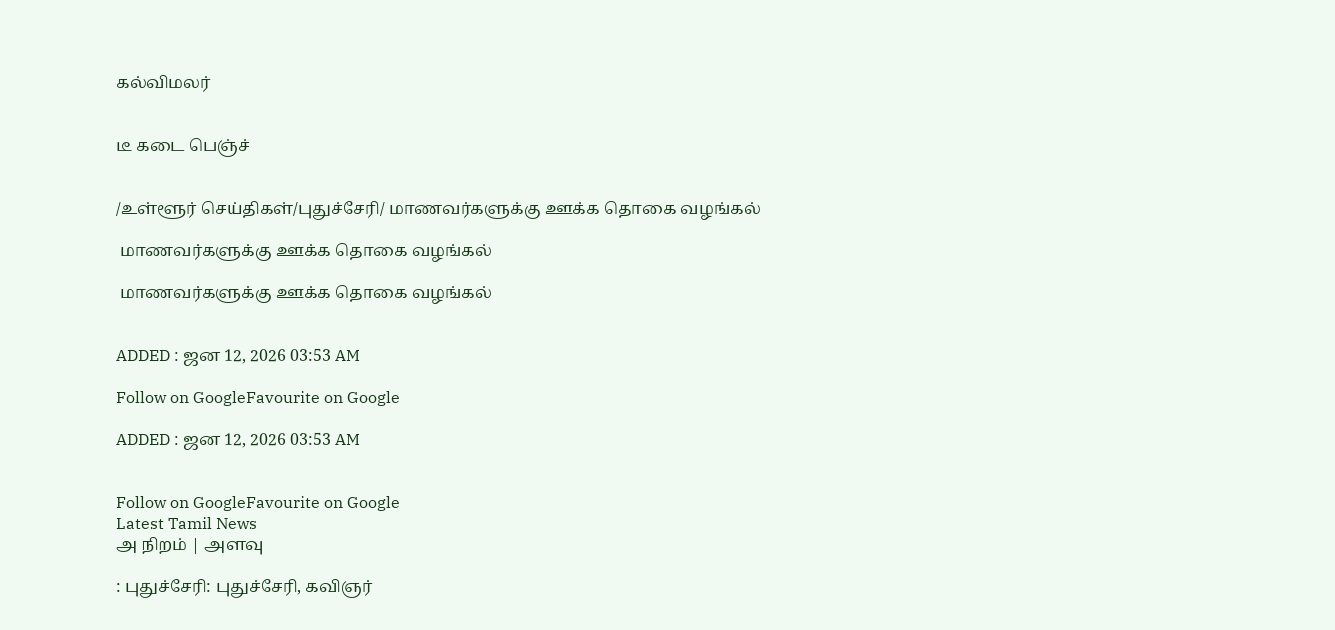கல்விமலர்


டீ கடை பெஞ்ச்


/உள்ளூர் செய்திகள்/புதுச்சேரி/ மாணவர்களுக்கு ஊக்க தொகை வழங்கல்

 மாணவர்களுக்கு ஊக்க தொகை வழங்கல்

 மாணவர்களுக்கு ஊக்க தொகை வழங்கல்


ADDED : ஜன 12, 2026 03:53 AM

Follow on GoogleFavourite on Google

ADDED : ஜன 12, 2026 03:53 AM


Follow on GoogleFavourite on Google
Latest Tamil News
அ நிறம் | அளவு

: புதுச்சேரி: புதுச்சேரி, கவிஞர்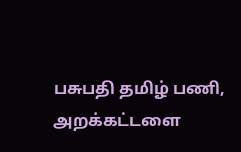பசுபதி தமிழ் பணி, அறக்கட்டளை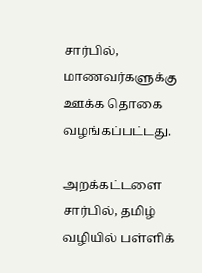சார்பில், மாணவர்களுக்கு ஊக்க தொகை வழங்கப்பட்டது.

அறக்கட்டளை சார்பில், தமிழ் வழியில் பள்ளிக்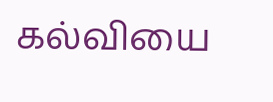கல்வியை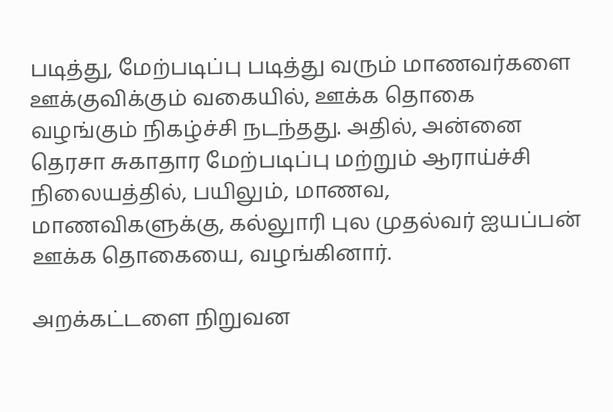படித்து, மேற்படிப்பு படித்து வரும் மாணவர்களை ஊக்குவிக்கும் வகையில், ஊக்க தொகை வழங்கும் நிகழ்ச்சி நடந்தது. அதில், அன்னை தெரசா சுகாதார மேற்படிப்பு மற்றும் ஆராய்ச்சி நிலையத்தில், பயிலும், மாணவ, மாணவிகளுக்கு, கல்லுாரி புல முதல்வர் ஐயப்பன் ஊக்க தொகையை, வழங்கினார்.

அறக்கட்டளை நிறுவன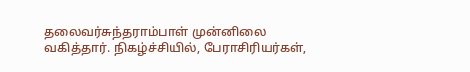தலைவர்சுந்தராம்பாள் முன்னிலை வகித்தார். நிகழ்ச்சியில், பேராசிரியர்கள்,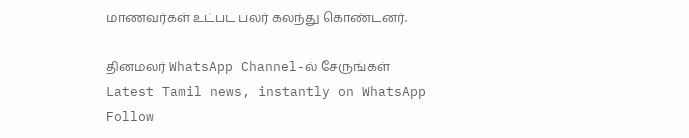மாணவர்கள் உட்பட பலர் கலந்து கொண்டனர்.

தினமலர் WhatsApp Channel-ல் சேருங்கள்
Latest Tamil news, instantly on WhatsApp
Follow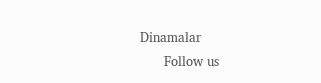Dinamalar
      Follow us